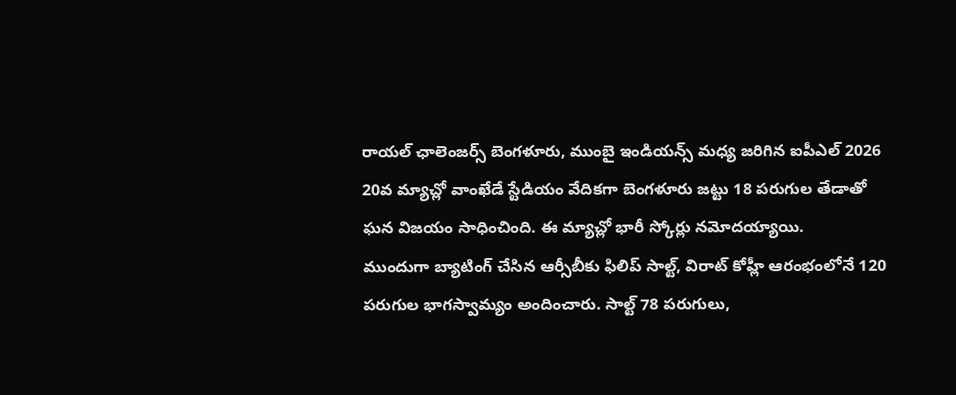రాయల్ ఛాలెంజర్స్ బెంగళూరు, ముంబై ఇండియన్స్ మధ్య జరిగిన ఐపీఎల్ 2026 20వ మ్యాచ్లో వాంఖేడే స్టేడియం వేదికగా బెంగళూరు జట్టు 18 పరుగుల తేడాతో ఘన విజయం సాధించింది. ఈ మ్యాచ్లో భారీ స్కోర్లు నమోదయ్యాయి.
ముందుగా బ్యాటింగ్ చేసిన ఆర్సీబీకు ఫిలిప్ సాల్ట్, విరాట్ కోహ్లీ ఆరంభంలోనే 120 పరుగుల భాగస్వామ్యం అందించారు. సాల్ట్ 78 పరుగులు,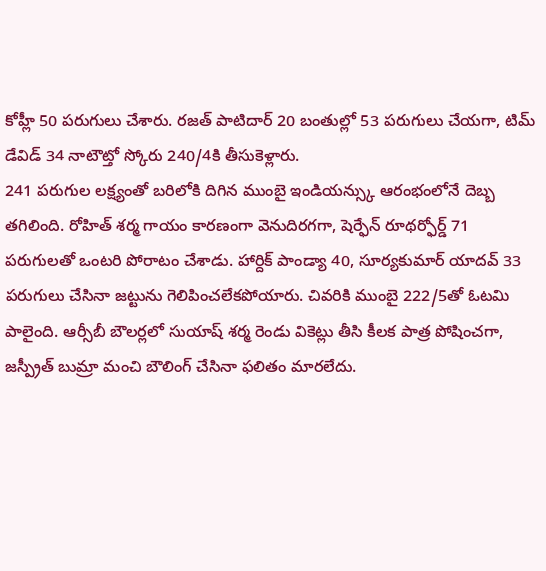కోహ్లీ 50 పరుగులు చేశారు. రజత్ పాటిదార్ 20 బంతుల్లో 53 పరుగులు చేయగా, టిమ్ డేవిడ్ 34 నాటౌట్తో స్కోరు 240/4కి తీసుకెళ్లారు.
241 పరుగుల లక్ష్యంతో బరిలోకి దిగిన ముంబై ఇండియన్స్కు ఆరంభంలోనే దెబ్బ తగిలింది. రోహిత్ శర్మ గాయం కారణంగా వెనుదిరగగా, షెర్ఫేన్ రూథర్ఫోర్డ్ 71 పరుగులతో ఒంటరి పోరాటం చేశాడు. హార్దిక్ పాండ్యా 40, సూర్యకుమార్ యాదవ్ 33 పరుగులు చేసినా జట్టును గెలిపించలేకపోయారు. చివరికి ముంబై 222/5తో ఓటమి పాలైంది. ఆర్సీబీ బౌలర్లలో సుయాష్ శర్మ రెండు వికెట్లు తీసి కీలక పాత్ర పోషించగా, జస్ప్రీత్ బుమ్రా మంచి బౌలింగ్ చేసినా ఫలితం మారలేదు.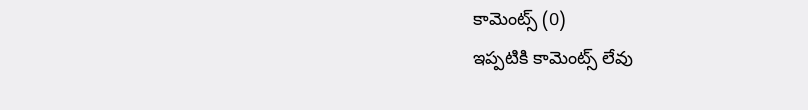కామెంట్స్ (0)
ఇప్పటికి కామెంట్స్ లేవు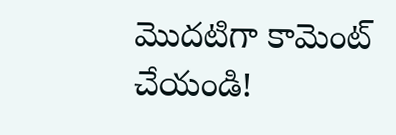మొదటిగా కామెంట్ చేయండి!